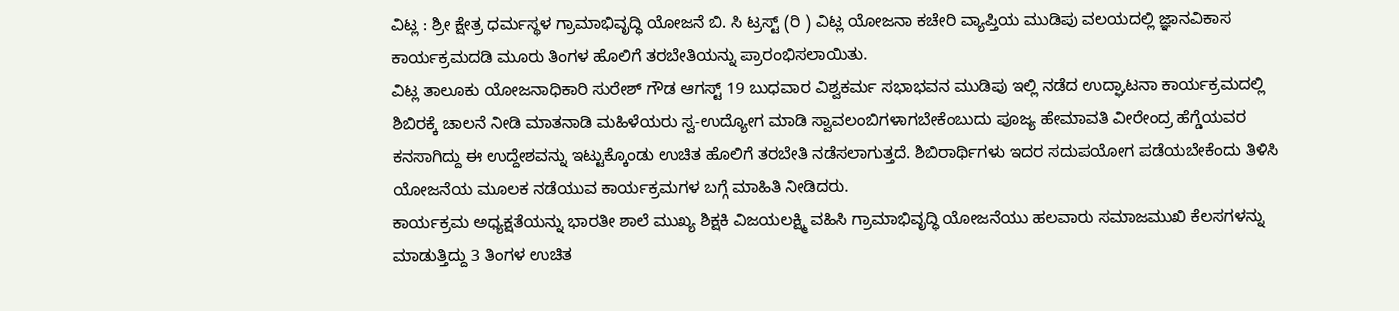ವಿಟ್ಲ : ಶ್ರೀ ಕ್ಷೇತ್ರ ಧರ್ಮಸ್ಥಳ ಗ್ರಾಮಾಭಿವೃದ್ಧಿ ಯೋಜನೆ ಬಿ. ಸಿ ಟ್ರಸ್ಟ್ (ರಿ ) ವಿಟ್ಲ ಯೋಜನಾ ಕಚೇರಿ ವ್ಯಾಪ್ತಿಯ ಮುಡಿಪು ವಲಯದಲ್ಲಿ ಜ್ಞಾನವಿಕಾಸ ಕಾರ್ಯಕ್ರಮದಡಿ ಮೂರು ತಿಂಗಳ ಹೊಲಿಗೆ ತರಬೇತಿಯನ್ನು ಪ್ರಾರಂಭಿಸಲಾಯಿತು.
ವಿಟ್ಲ ತಾಲೂಕು ಯೋಜನಾಧಿಕಾರಿ ಸುರೇಶ್ ಗೌಡ ಆಗಸ್ಟ್ 19 ಬುಧವಾರ ವಿಶ್ವಕರ್ಮ ಸಭಾಭವನ ಮುಡಿಪು ಇಲ್ಲಿ ನಡೆದ ಉದ್ಘಾಟನಾ ಕಾರ್ಯಕ್ರಮದಲ್ಲಿ ಶಿಬಿರಕ್ಕೆ ಚಾಲನೆ ನೀಡಿ ಮಾತನಾಡಿ ಮಹಿಳೆಯರು ಸ್ವ-ಉದ್ಯೋಗ ಮಾಡಿ ಸ್ವಾವಲಂಬಿಗಳಾಗಬೇಕೆಂಬುದು ಪೂಜ್ಯ ಹೇಮಾವತಿ ವೀರೇಂದ್ರ ಹೆಗ್ಡೆಯವರ ಕನಸಾಗಿದ್ದು ಈ ಉದ್ದೇಶವನ್ನು ಇಟ್ಟುಕ್ಕೊಂಡು ಉಚಿತ ಹೊಲಿಗೆ ತರಬೇತಿ ನಡೆಸಲಾಗುತ್ತದೆ. ಶಿಬಿರಾರ್ಥಿಗಳು ಇದರ ಸದುಪಯೋಗ ಪಡೆಯಬೇಕೆಂದು ತಿಳಿಸಿ ಯೋಜನೆಯ ಮೂಲಕ ನಡೆಯುವ ಕಾರ್ಯಕ್ರಮಗಳ ಬಗ್ಗೆ ಮಾಹಿತಿ ನೀಡಿದರು.
ಕಾರ್ಯಕ್ರಮ ಅಧ್ಯಕ್ಷತೆಯನ್ನು ಭಾರತೀ ಶಾಲೆ ಮುಖ್ಯ ಶಿಕ್ಷಕಿ ವಿಜಯಲಕ್ಷ್ಮಿ ವಹಿಸಿ ಗ್ರಾಮಾಭಿವೃದ್ಧಿ ಯೋಜನೆಯು ಹಲವಾರು ಸಮಾಜಮುಖಿ ಕೆಲಸಗಳನ್ನು ಮಾಡುತ್ತಿದ್ದು 3 ತಿಂಗಳ ಉಚಿತ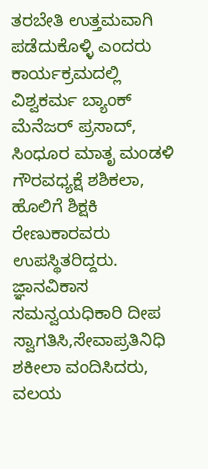ತರಬೇತಿ ಉತ್ತಮವಾಗಿ ಪಡೆದುಕೊಳ್ಳಿ ಎಂದರು ಕಾರ್ಯಕ್ರಮದಲ್ಲಿ ವಿಶ್ವಕರ್ಮ ಬ್ಯಾಂಕ್ ಮೆನೆಜರ್ ಪ್ರಸಾದ್, ಸಿಂಧೂರ ಮಾತೃ ಮಂಡಳಿ ಗೌರವಧ್ಯಕ್ಷೆ ಶಶಿಕಲಾ, ಹೊಲಿಗೆ ಶಿಕ್ಷಕಿ ರೇಣುಕಾರವರು ಉಪಸ್ಥಿತರಿದ್ದರು. ಜ್ಞಾನವಿಕಾಸ ಸಮನ್ವಯಧಿಕಾರಿ ದೀಪ ಸ್ವಾಗತಿಸಿ,ಸೇವಾಪ್ರತಿನಿಧಿ ಶಕೀಲಾ ವಂದಿಸಿದರು, ವಲಯ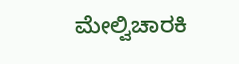ಮೇಲ್ವಿಚಾರಕಿ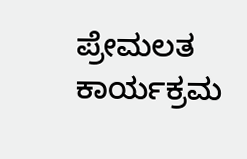ಪ್ರೇಮಲತ ಕಾರ್ಯಕ್ರಮ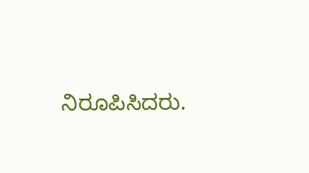ನಿರೂಪಿಸಿದರು.